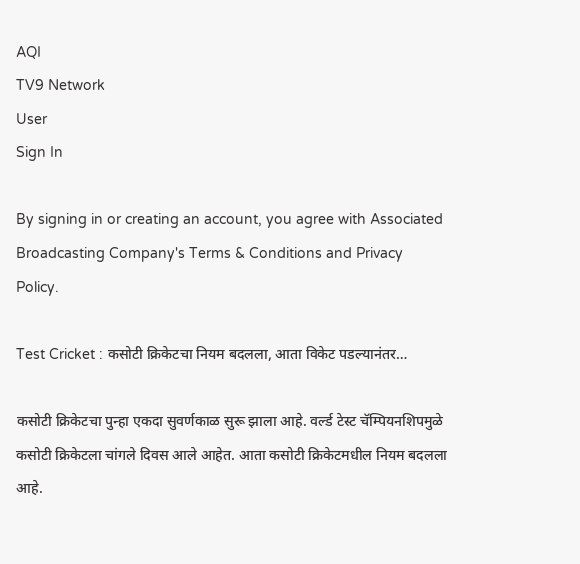AQI
TV9 Network
User
Sign In

By signing in or creating an account, you agree with Associated Broadcasting Company's Terms & Conditions and Privacy Policy.

Test Cricket : कसोटी क्रिकेटचा नियम बदलला, आता विकेट पडल्यानंतर…

कसोटी क्रिकेटचा पुन्हा एकदा सुवर्णकाळ सुरू झाला आहे. वर्ल्ड टेस्ट चॅम्पियनशिपमुळे कसोटी क्रिकेटला चांगले दिवस आले आहेत. आता कसोटी क्रिकेटमधील नियम बदलला आहे.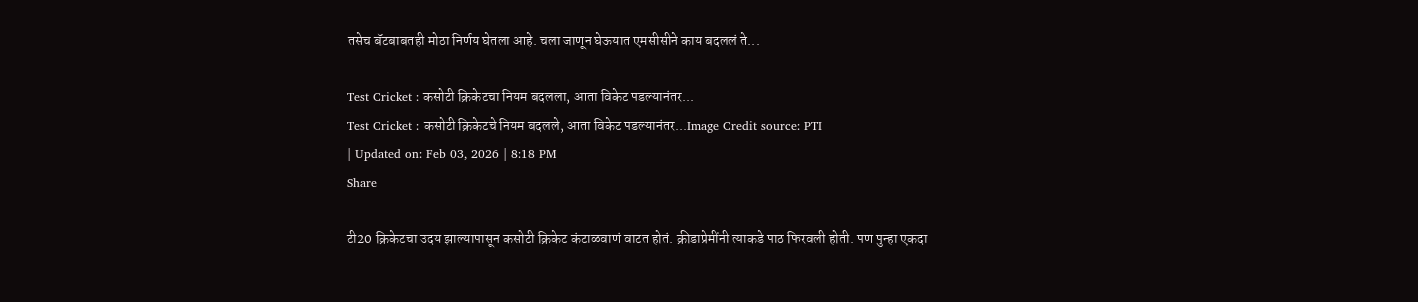तसेच बॅटबाबतही मोठा निर्णय घेतला आहे. चला जाणून घेऊयात एमसीसीने काय बदललं ते...

Test Cricket : कसोटी क्रिकेटचा नियम बदलला, आता विकेट पडल्यानंतर...
Test Cricket : कसोटी क्रिकेटचे नियम बदलले, आता विकेट पडल्यानंतर...Image Credit source: PTI
| Updated on: Feb 03, 2026 | 8:18 PM
Share

टी20 क्रिकेटचा उदय झाल्यापासून कसोटी क्रिकेट कंटाळवाणं वाटत होतं. क्रीडाप्रेमींनी त्याकडे पाठ फिरवली होती. पण पुन्हा एकदा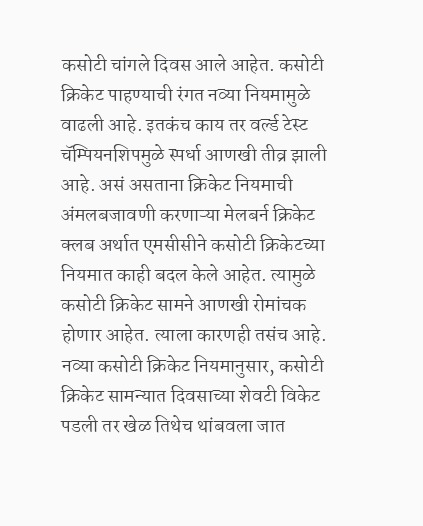कसोटी चांगले दिवस आले आहेत. कसोटी क्रिकेट पाहण्याची रंगत नव्या नियमामुळे वाढली आहे. इतकंच काय तर वर्ल्ड टेस्ट चॅम्पियनशिपमुळे स्पर्धा आणखी तीव्र झाली आहे. असं असताना क्रिकेट नियमाची अंमलबजावणी करणाऱ्या मेलबर्न क्रिकेट क्लब अर्थात एमसीसीने कसोटी क्रिकेटच्या नियमात काही बदल केले आहेत. त्यामुळे कसोटी क्रिकेट सामने आणखी रोमांचक होणार आहेत. त्याला कारणही तसंच आहे. नव्या कसोटी क्रिकेट नियमानुसार, कसोटी क्रिकेट सामन्यात दिवसाच्या शेवटी विकेट पडली तर खेळ तिथेच थांबवला जात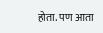होता. पण आता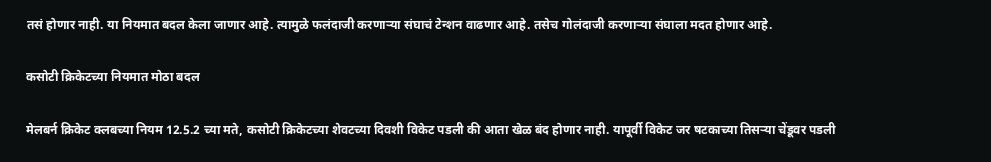तसं होणार नाही. या नियमात बदल केला जाणार आहे. त्यामुळे फलंदाजी करणाऱ्या संघाचं टेन्शन वाढणार आहे. तसेच गोलंदाजी करणाऱ्या संघाला मदत होणार आहे.

कसोटी क्रिकेटच्या नियमात मोठा बदल

मेलबर्न क्रिकेट क्लबच्या नियम 12.5.2 च्या मते, कसोटी क्रिकेटच्या शेवटच्या दिवशी विकेट पडली की आता खेळ बंद होणार नाही. यापूर्वी विकेट जर षटकाच्या तिसऱ्या चेंडूवर पडली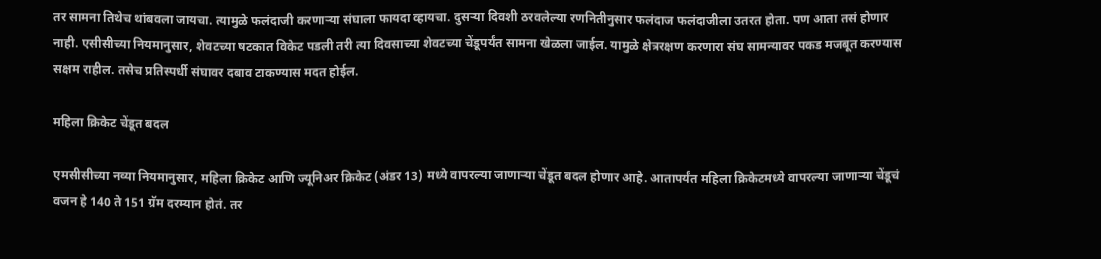तर सामना तिथेच थांबवला जायचा. त्यामुळे फलंदाजी करणाऱ्या संघाला फायदा व्हायचा. दुसऱ्या दिवशी ठरवलेल्या रणनितीनुसार फलंदाज फलंदाजीला उतरत होता. पण आता तसं होणार नाही. एसीसीच्या नियमानुसार, शेवटच्या षटकात विकेट पडली तरी त्या दिवसाच्या शेवटच्या चेंडूपर्यंत सामना खेळला जाईल. यामुळे क्षेत्ररक्षण करणारा संघ सामन्यावर पकड मजबूत करण्यास सक्षम राहील. तसेच प्रतिस्पर्धी संघावर दबाव टाकण्यास मदत होईल.

महिला क्रिकेट चेंडूत बदल

एमसीसीच्या नव्या नियमानुसार, महिला क्रिकेट आणि ज्यूनिअर क्रिकेट (अंडर 13) मध्ये वापरल्या जाणाऱ्या चेंडूत बदल होणार आहे. आतापर्यंत महिला क्रिकेटमध्ये वापरल्या जाणाऱ्या चेंडूचं वजन हे 140 ते 151 ग्रॅम दरम्यान होतं. तर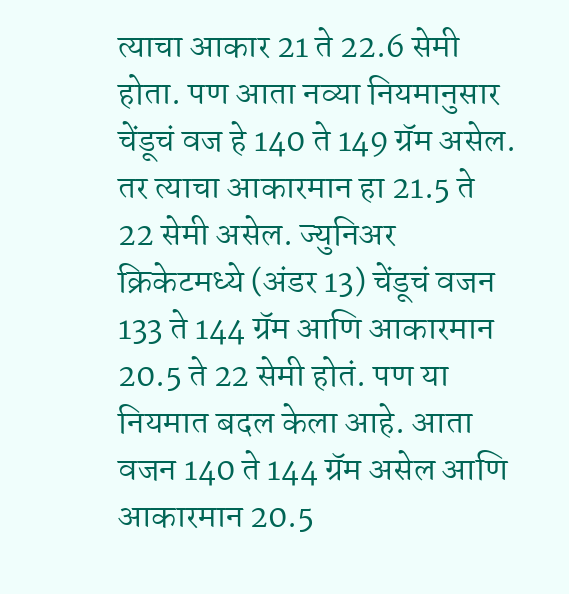त्याचा आकार 21 ते 22.6 सेमी होता. पण आता नव्या नियमानुसार चेंडूचं वज हे 140 ते 149 ग्रॅम असेल. तर त्याचा आकारमान हा 21.5 ते 22 सेमी असेल. ज्युनिअर क्रिकेटमध्ये (अंडर 13) चेंडूचं वजन 133 ते 144 ग्रॅम आणि आकारमान 20.5 ते 22 सेमी होतं. पण या नियमात बदल केला आहे. आता वजन 140 ते 144 ग्रॅम असेल आणि आकारमान 20.5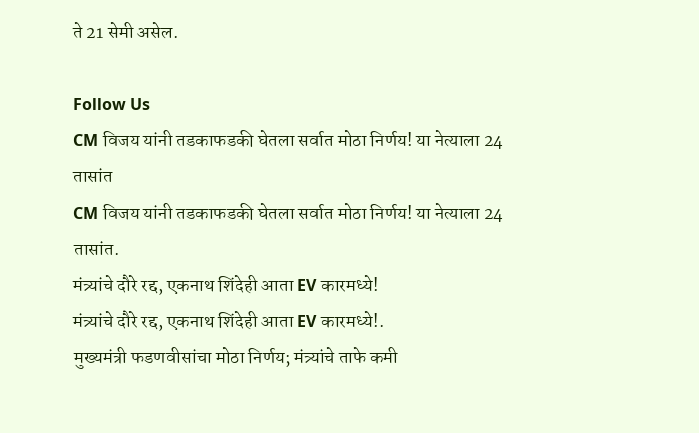ते 21 सेमी असेल.

Follow Us
CM विजय यांनी तडकाफडकी घेतला सर्वात मोठा निर्णय! या नेत्याला 24 तासांत
CM विजय यांनी तडकाफडकी घेतला सर्वात मोठा निर्णय! या नेत्याला 24 तासांत.
मंत्र्यांचे दौरे रद्द, एकनाथ शिंदेही आता EV कारमध्ये!
मंत्र्यांचे दौरे रद्द, एकनाथ शिंदेही आता EV कारमध्ये!.
मुख्यमंत्री फडणवीसांचा मोठा निर्णय; मंत्र्यांचे ताफे कमी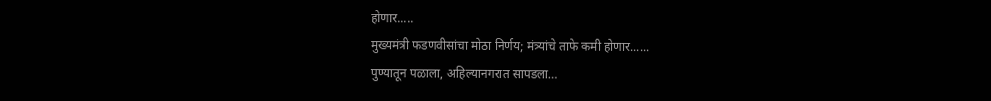होणार.....
मुख्यमंत्री फडणवीसांचा मोठा निर्णय; मंत्र्यांचे ताफे कमी होणार......
पुण्यातून पळाला, अहिल्यानगरात सापडला…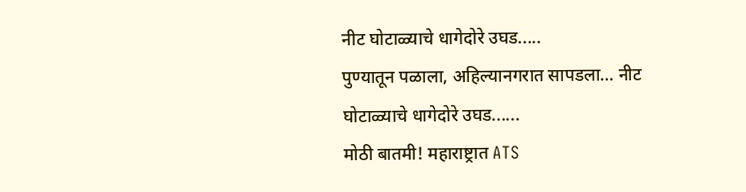नीट घोटाळ्याचे धागेदोरे उघड.....
पुण्यातून पळाला, अहिल्यानगरात सापडला… नीट घोटाळ्याचे धागेदोरे उघड......
मोठी बातमी! महाराष्ट्रात ATS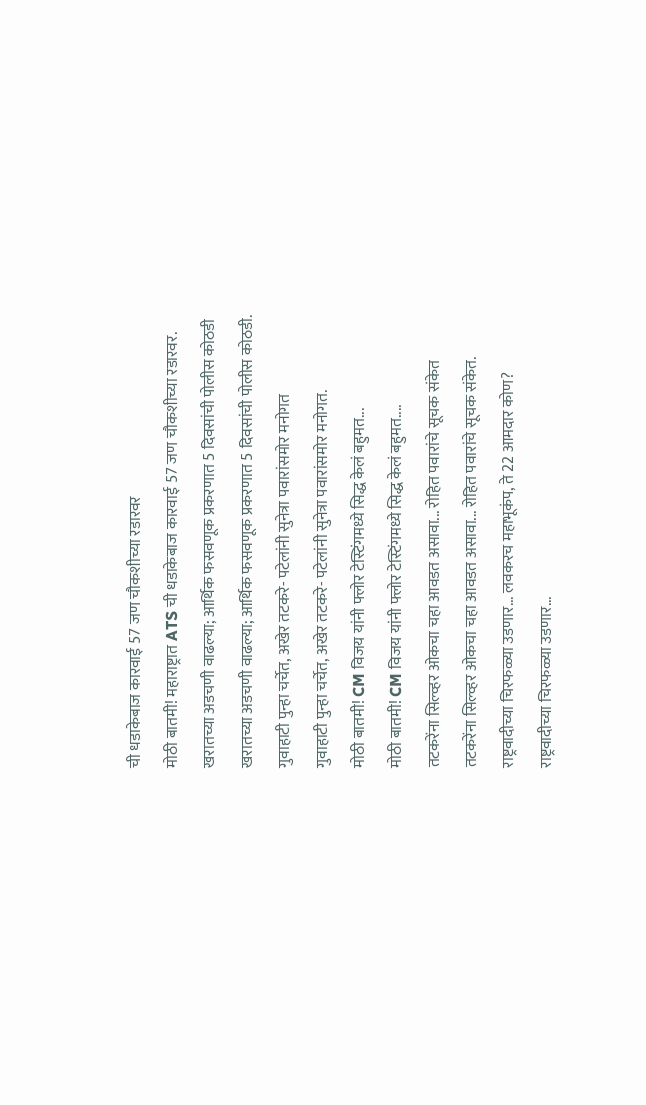ची धडाकेबाज कारवाई 57 जण चौकशीच्या रडारवर
मोठी बातमी! महाराष्ट्रात ATS ची धडाकेबाज कारवाई 57 जण चौकशीच्या रडारवर.
खरातच्या अडचणी वाढल्या; आर्थिक फसवणूक प्रकरणात 5 दिवसांची पोलीस कोठडी
खरातच्या अडचणी वाढल्या; आर्थिक फसवणूक प्रकरणात 5 दिवसांची पोलीस कोठडी.
गुवाहाटी पुन्हा चर्चेत, अखेर तटकरे- पटेलांनी सुनेत्रा पवारांसमोर मनोगत
गुवाहाटी पुन्हा चर्चेत, अखेर तटकरे- पटेलांनी सुनेत्रा पवारांसमोर मनोगत.
मोठी बातमी! CM विजय यांनी फ्लोर टेस्टिंगमध्ये सिद्ध केलं बहुमत...
मोठी बातमी! CM विजय यांनी फ्लोर टेस्टिंगमध्ये सिद्ध केलं बहुमत....
तटकरेंना सिल्व्हर ओकचा चहा आवडत असावा... रोहित पवारांचे सूचक संकेत
तटकरेंना सिल्व्हर ओकचा चहा आवडत असावा... रोहित पवारांचे सूचक संकेत.
राष्ट्रवादीच्या चिरफळ्या उडणार... लवकरच महाभूकंप, ते 22 आमदार कोण?
राष्ट्रवादीच्या चिरफळ्या उडणार...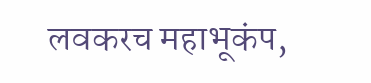लवकरच महाभूकंप,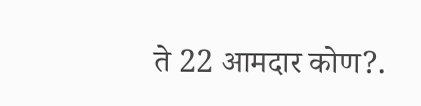ते 22 आमदार कोण?.